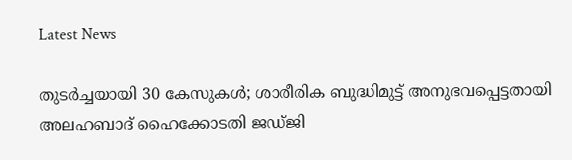Latest News

തുടര്‍ച്ചയായി 30 കേസുകള്‍; ശാരീരിക ബുദ്ധിമുട്ട് അനുഭവപ്പെട്ടതായി അലഹബാദ് ഹൈക്കോടതി ജഡ്ജി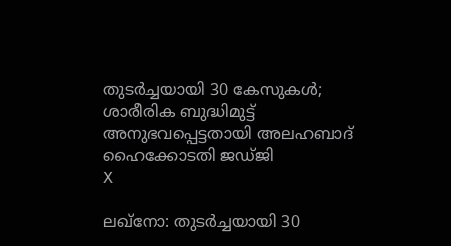തുടര്‍ച്ചയായി 30 കേസുകള്‍; ശാരീരിക ബുദ്ധിമുട്ട് അനുഭവപ്പെട്ടതായി അലഹബാദ് ഹൈക്കോടതി ജഡ്ജി
X

ലഖ്‌നോ: തുടര്‍ച്ചയായി 30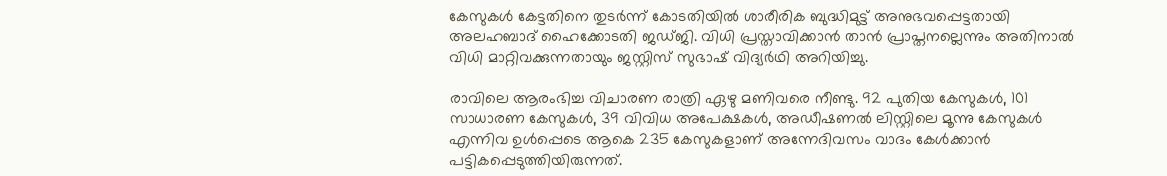കേസുകള്‍ കേട്ടതിനെ തുടര്‍ന്ന് കോടതിയില്‍ ശാരീരിക ബുദ്ധിമുട്ട് അനുഭവപ്പെട്ടതായി അലഹബാദ് ഹൈക്കോടതി ജഡ്ജി. വിധി പ്രസ്താവിക്കാന്‍ താന്‍ പ്രാപ്തനല്ലെന്നും അതിനാല്‍ വിധി മാറ്റിവക്കുന്നതായും ജസ്റ്റിസ് സുഭാഷ് വിദ്യര്‍ഥി അറിയിച്ചു.

രാവിലെ ആരംഭിച്ച വിചാരണ രാത്രി ഏഴു മണിവരെ നീണ്ടു. 92 പുതിയ കേസുകള്‍, 101 സാധാരണ കേസുകള്‍, 39 വിവിധ അപേക്ഷകള്‍, അഡീഷണല്‍ ലിസ്റ്റിലെ മൂന്നു കേസുകള്‍ എന്നിവ ഉള്‍പ്പെടെ ആകെ 235 കേസുകളാണ് അന്നേദിവസം വാദം കേള്‍ക്കാന്‍ പട്ടികപ്പെടുത്തിയിരുന്നത്.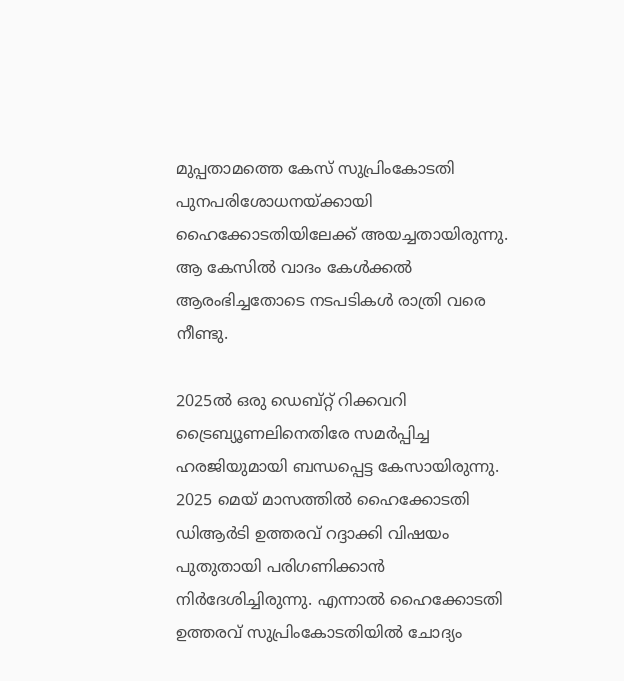മുപ്പതാമത്തെ കേസ് സുപ്രിംകോടതി പുനപരിശോധനയ്ക്കായി ഹൈക്കോടതിയിലേക്ക് അയച്ചതായിരുന്നു. ആ കേസില്‍ വാദം കേള്‍ക്കല്‍ ആരംഭിച്ചതോടെ നടപടികള്‍ രാത്രി വരെ നീണ്ടു.

2025ല്‍ ഒരു ഡെബ്റ്റ് റിക്കവറി ട്രൈബ്യൂണലിനെതിരേ സമര്‍പ്പിച്ച ഹരജിയുമായി ബന്ധപ്പെട്ട കേസായിരുന്നു. 2025 മെയ് മാസത്തില്‍ ഹൈക്കോടതി ഡിആര്‍ടി ഉത്തരവ് റദ്ദാക്കി വിഷയം പുതുതായി പരിഗണിക്കാന്‍ നിര്‍ദേശിച്ചിരുന്നു. എന്നാല്‍ ഹൈക്കോടതി ഉത്തരവ് സുപ്രിംകോടതിയില്‍ ചോദ്യം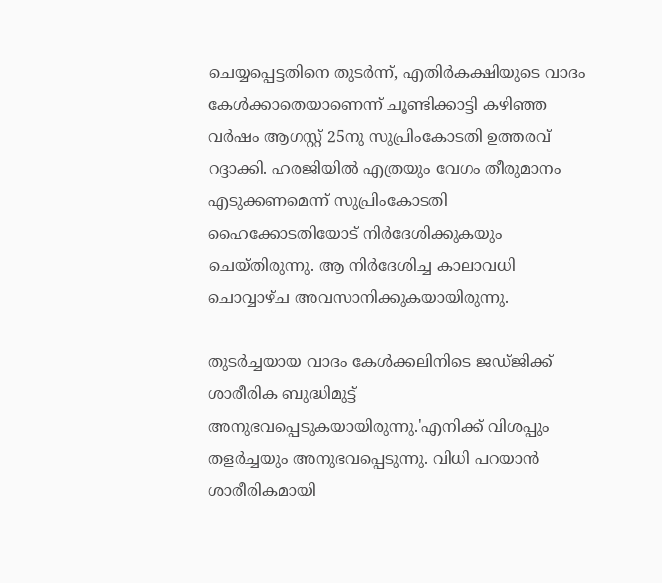ചെയ്യപ്പെട്ടതിനെ തുടര്‍ന്ന്, എതിര്‍കക്ഷിയുടെ വാദം കേള്‍ക്കാതെയാണെന്ന് ചൂണ്ടിക്കാട്ടി കഴിഞ്ഞ വര്‍ഷം ആഗസ്റ്റ് 25നു സുപ്രിംകോടതി ഉത്തരവ് റദ്ദാക്കി. ഹരജിയില്‍ എത്രയും വേഗം തീരുമാനം എടുക്കണമെന്ന് സുപ്രിംകോടതി ഹൈക്കോടതിയോട് നിര്‍ദേശിക്കുകയും ചെയ്തിരുന്നു. ആ നിര്‍ദേശിച്ച കാലാവധി ചൊവ്വാഴ്ച അവസാനിക്കുകയായിരുന്നു.

തുടര്‍ച്ചയായ വാദം കേള്‍ക്കലിനിടെ ജഡ്ജിക്ക് ശാരീരിക ബുദ്ധിമുട്ട് അനുഭവപ്പെടുകയായിരുന്നു.'എനിക്ക് വിശപ്പും തളര്‍ച്ചയും അനുഭവപ്പെടുന്നു. വിധി പറയാന്‍ ശാരീരികമായി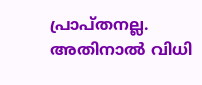പ്രാപ്തനല്ല. അതിനാല്‍ വിധി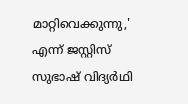മാറ്റിവെക്കുന്നു,' എന്ന് ജസ്റ്റിസ് സുഭാഷ് വിദ്യര്‍ഥി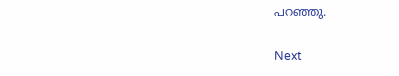പറഞ്ഞു.

Next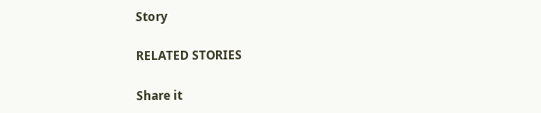Story

RELATED STORIES

Share it